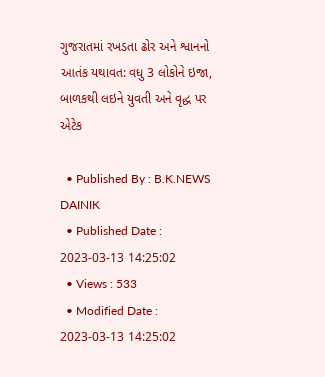ગુજરાતમાં રખડતા ઢોર અને શ્વાનનો આતંક યથાવત: વધુ 3 લોકોને ઇજા, બાળકથી લઇને યુવતી અને વૃદ્ધ પર એટેક

  • Published By : B.K.NEWS DAINIK
  • Published Date : 2023-03-13 14:25:02
  • Views : 533
  • Modified Date : 2023-03-13 14:25:02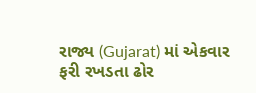રાજ્ય (Gujarat) માં એકવાર ફરી રખડતા ઢોર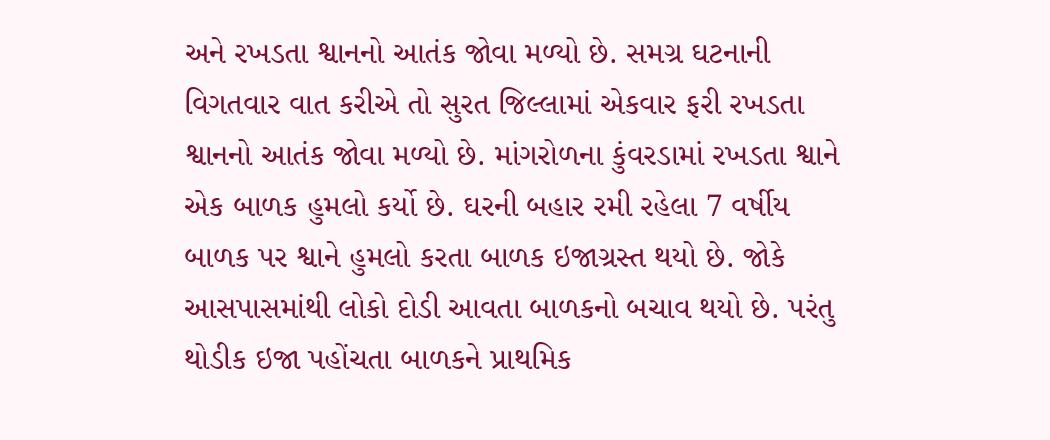અને રખડતા શ્વાનનો આતંક જોવા મળ્યો છે. સમગ્ર ઘટનાની વિગતવાર વાત કરીએ તો સુરત જિલ્લામાં એકવાર ફરી રખડતા શ્વાનનો આતંક જોવા મળ્યો છે. માંગરોળના કુંવરડામાં રખડતા શ્વાને એક બાળક હુમલો કર્યો છે. ઘરની બહાર રમી રહેલા 7 વર્ષીય બાળક પર શ્વાને હુમલો કરતા બાળક ઇજાગ્રસ્ત થયો છે. જોકે આસપાસમાંથી લોકો દોડી આવતા બાળકનો બચાવ થયો છે. પરંતુ થોડીક ઇજા પહોંચતા બાળકને પ્રાથમિક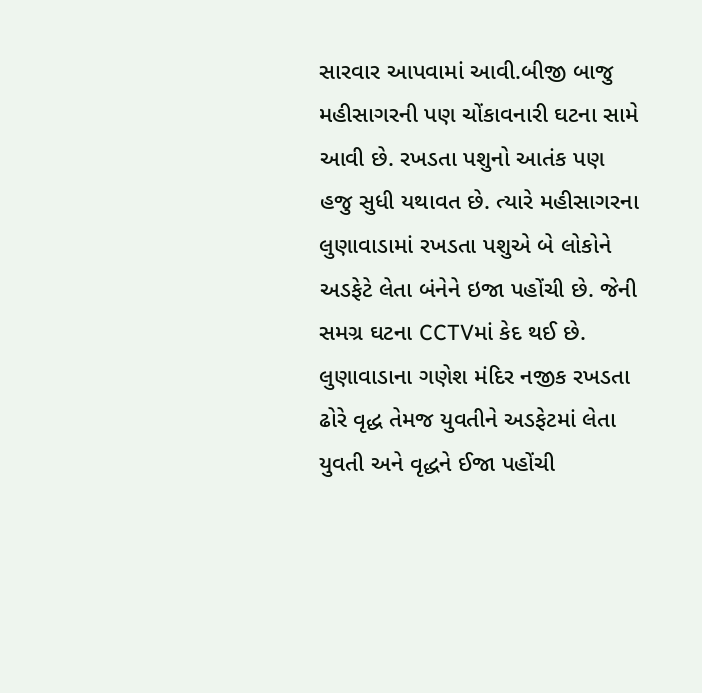સારવાર આપવામાં આવી.બીજી બાજુ મહીસાગરની પણ ચોંકાવનારી ઘટના સામે આવી છે. રખડતા પશુનો આતંક પણ હજુ સુધી યથાવત છે. ત્યારે મહીસાગરના લુણાવાડામાં રખડતા પશુએ બે લોકોને અડફેટે લેતા બંનેને ઇજા પહોંચી છે. જેની સમગ્ર ઘટના CCTVમાં કેદ થઈ છે. લુણાવાડાના ગણેશ મંદિર નજીક રખડતા ઢોરે વૃદ્ધ તેમજ યુવતીને અડફેટમાં લેતા યુવતી અને વૃદ્ધને ઈજા પહોંચી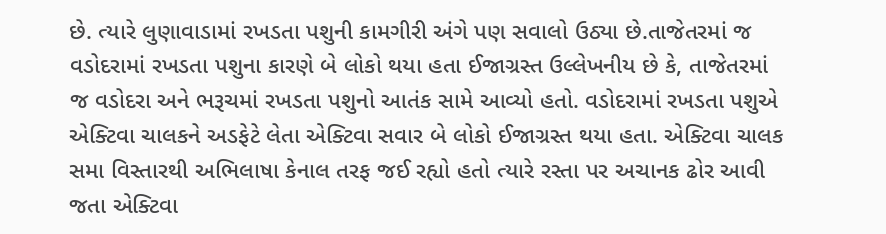છે. ત્યારે લુણાવાડામાં રખડતા પશુની કામગીરી અંગે પણ સવાલો ઉઠ્યા છે.તાજેતરમાં જ વડોદરામાં રખડતા પશુના કારણે બે લોકો થયા હતા ઈજાગ્રસ્ત ઉલ્લેખનીય છે કે, તાજેતરમાં જ વડોદરા અને ભરૂચમાં રખડતા પશુનો આતંક સામે આવ્યો હતો. વડોદરામાં રખડતા પશુએ એક્ટિવા ચાલકને અડફેટે લેતા એક્ટિવા સવાર બે લોકો ઈજાગ્રસ્ત થયા હતા. એક્ટિવા ચાલક સમા વિસ્તારથી અભિલાષા કેનાલ તરફ જઈ રહ્યો હતો ત્યારે રસ્તા પર અચાનક ઢોર આવી જતા એક્ટિવા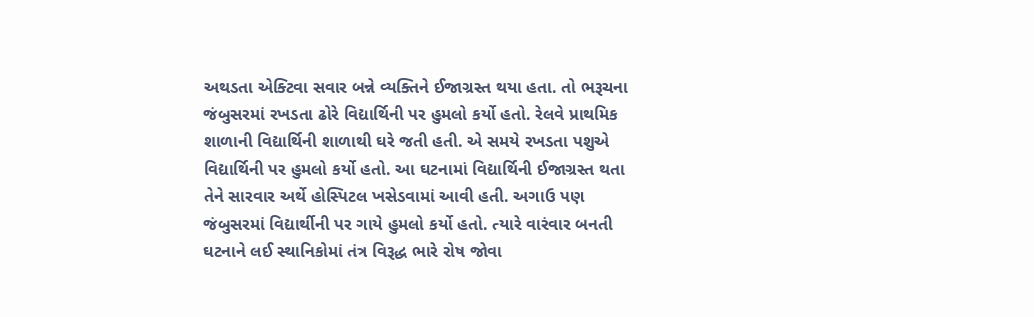અથડતા એક્ટિવા સવાર બન્ને વ્યક્તિને ઈજાગ્રસ્ત થયા હતા. તો ભરૂચના જંબુસરમાં રખડતા ઢોરે વિદ્યાર્થિની પર હુમલો કર્યો હતો. રેલવે પ્રાથમિક શાળાની વિદ્યાર્થિની શાળાથી ઘરે જતી હતી. એ સમયે રખડતા પશુએ વિદ્યાર્થિની પર હુમલો કર્યો હતો. આ ઘટનામાં વિદ્યાર્થિની ઈજાગ્રસ્ત થતા તેને સારવાર અર્થે હોસ્પિટલ ખસેડવામાં આવી હતી. અગાઉ પણ જંબુસરમાં વિદ્યાર્થીની પર ગાયે હુમલો કર્યો હતો. ત્યારે વારંવાર બનતી ઘટનાને લઈ સ્થાનિકોમાં તંત્ર વિરૂદ્ધ ભારે રોષ જોવા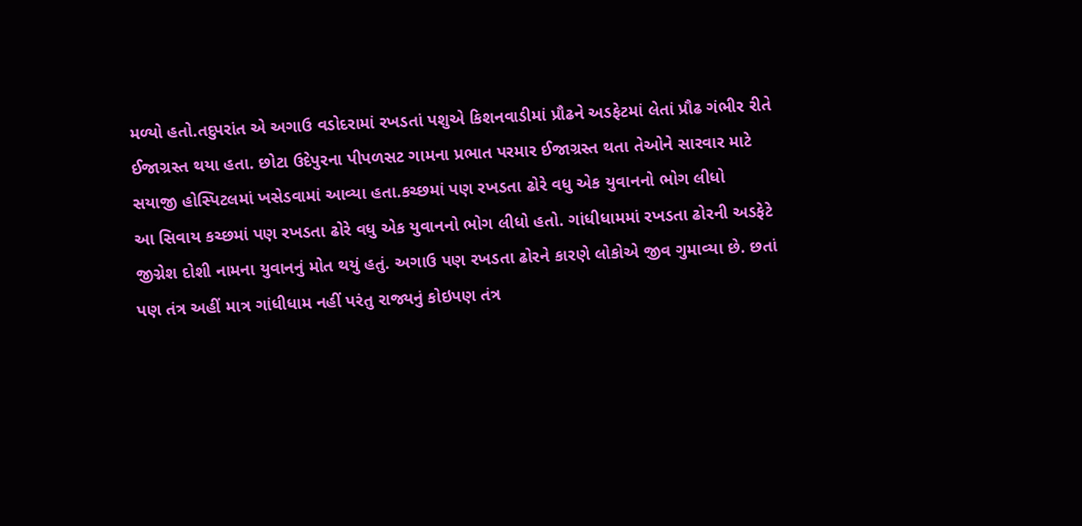મળ્યો હતો.તદુપરાંત એ અગાઉ વડોદરામાં રખડતાં પશુએ કિશનવાડીમાં પ્રૌઢને અડફેટમાં લેતાં પ્રૌઢ ગંભીર રીતે ઈજાગ્રસ્ત થયા હતા. છોટા ઉદેપુરના પીપળસટ ગામના પ્રભાત પરમાર ઈજાગ્રસ્ત થતા તેઓને સારવાર માટે સયાજી હોસ્પિટલમાં ખસેડવામાં આવ્યા હતા.કચ્છમાં પણ રખડતા ઢોરે વધુ એક યુવાનનો ભોગ લીધો
આ સિવાય કચ્છમાં પણ રખડતા ઢોરે વધુ એક યુવાનનો ભોગ લીધો હતો. ગાંધીધામમાં રખડતા ઢોરની અડફેટે જીગ્નેશ દોશી નામના યુવાનનું મોત થયું હતું. અગાઉ પણ રખડતા ઢોરને કારણે લોકોએ જીવ ગુમાવ્યા છે. છતાં પણ તંત્ર અહીં માત્ર ગાંધીધામ નહીં પરંતુ રાજ્યનું કોઇપણ તંત્ર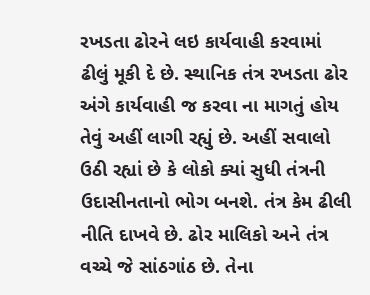રખડતા ઢોરને લઇ કાર્યવાહી કરવામાં ઢીલું મૂકી દે છે. સ્થાનિક તંત્ર રખડતા ઢોર અંગે કાર્યવાહી જ કરવા ના માગતું હોય તેવું અહીં લાગી રહ્યું છે. અહીં સવાલો ઉઠી રહ્યાં છે કે લોકો ક્યાં સુધી તંત્રની ઉદાસીનતાનો ભોગ બનશે. તંત્ર કેમ ઢીલી નીતિ દાખવે છે. ઢોર માલિકો અને તંત્ર વચ્ચે જે સાંઠગાંઠ છે. તેના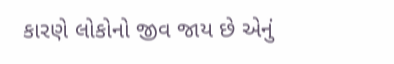કારણે લોકોનો જીવ જાય છે એનું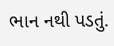ભાન નથી પડતું.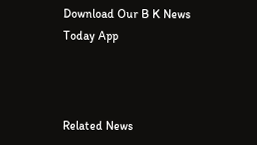Download Our B K News Today App



Related News